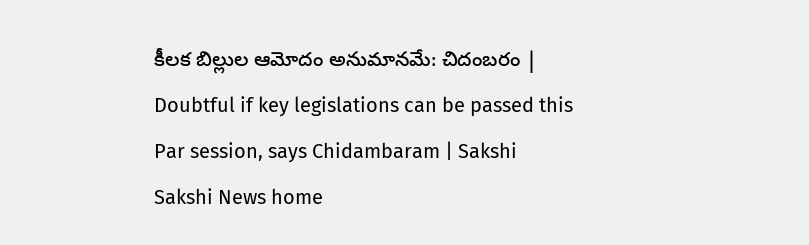కీలక బిల్లుల ఆమోదం అనుమానమే: చిదంబరం | Doubtful if key legislations can be passed this Par session, says Chidambaram | Sakshi
Sakshi News home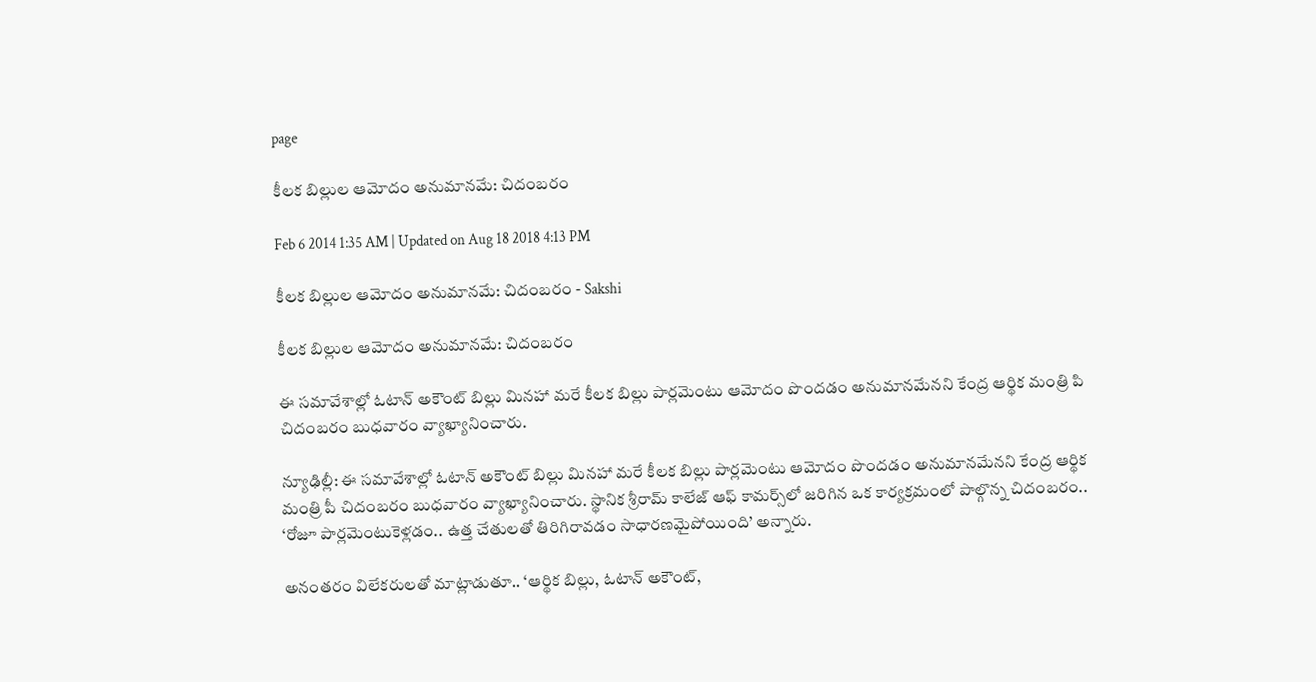page

కీలక బిల్లుల ఆమోదం అనుమానమే: చిదంబరం

Feb 6 2014 1:35 AM | Updated on Aug 18 2018 4:13 PM

కీలక బిల్లుల ఆమోదం అనుమానమే: చిదంబరం - Sakshi

కీలక బిల్లుల ఆమోదం అనుమానమే: చిదంబరం

ఈ సమావేశాల్లో ఓటాన్ అకౌంట్ బిల్లు మినహా మరే కీలక బిల్లు పార్లమెంటు ఆమోదం పొందడం అనుమానమేనని కేంద్ర ఆర్థిక మంత్రి పి చిదంబరం బుధవారం వ్యాఖ్యానించారు.

న్యూఢిల్లీ: ఈ సమావేశాల్లో ఓటాన్ అకౌంట్ బిల్లు మినహా మరే కీలక బిల్లు పార్లమెంటు ఆమోదం పొందడం అనుమానమేనని కేంద్ర ఆర్థిక మంత్రి పీ చిదంబరం బుధవారం వ్యాఖ్యానించారు. స్థానిక శ్రీరామ్ కాలేజ్ ఆఫ్ కామర్స్‌లో జరిగిన ఒక కార్యక్రమంలో పాల్గొన్న చిదంబరం.. ‘రోజూ పార్లమెంటుకెళ్లడం.. ఉత్త చేతులతో తిరిగిరావడం సాధారణమైపోయింది’ అన్నారు.

అనంతరం విలేకరులతో మాట్లాడుతూ.. ‘ఆర్థిక బిల్లు, ఓటాన్ అకౌంట్,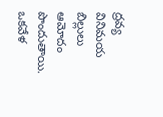ద్రవ్య వినిమయ బిల్లులు ఆమోదం పొందుతాయి. ఒకవేళ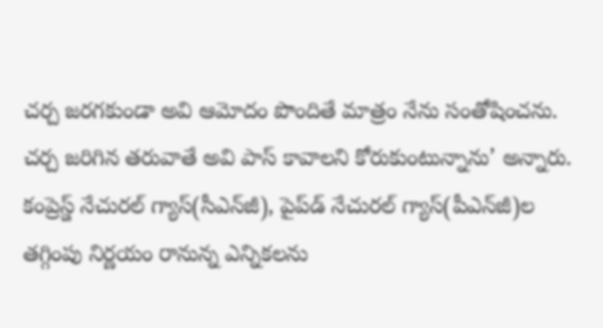చర్చ జరగకుండా అవి ఆమోదం పొందితే మాత్రం నేను సంతోషించను. చర్చ జరిగిన తరువాతే అవి పాస్ కావాలని కోరుకుంటున్నాను’ అన్నారు. కంప్రెస్డ్ నేచురల్ గ్యాస్(సీఎన్‌జీ), పైప్‌డ్ నేచురల్ గ్యాస్(పీఎన్‌జీ)ల తగ్గింపు నిర్ణయం రానున్న ఎన్నికలను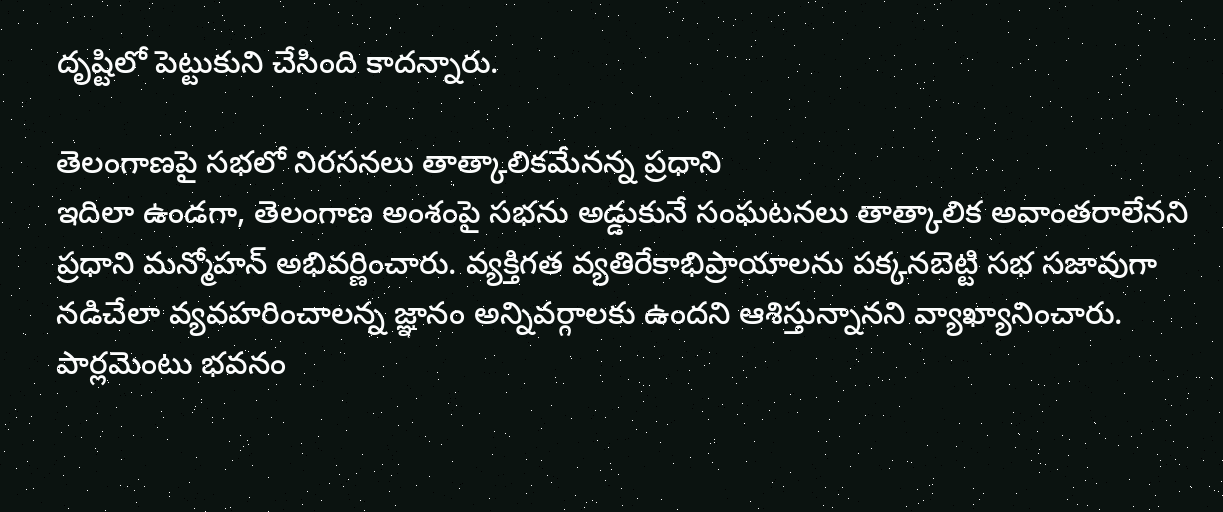దృష్టిలో పెట్టుకుని చేసింది కాదన్నారు.

తెలంగాణపై సభలో నిరసనలు తాత్కాలికమేనన్న ప్రధాని
ఇదిలా ఉండగా, తెలంగాణ అంశంపై సభను అడ్డుకునే సంఘటనలు తాత్కాలిక అవాంతరాలేనని ప్రధాని మన్మోహన్ అభివర్ణించారు. వ్యక్తిగత వ్యతిరేకాభిప్రాయాలను పక్కనబెట్టి సభ సజావుగా నడిచేలా వ్యవహరించాలన్న జ్ఞానం అన్నివర్గాలకు ఉందని ఆశిస్తున్నానని వ్యాఖ్యానించారు. పార్లమెంటు భవనం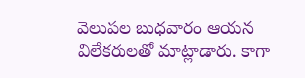వెలుపల బుధవారం ఆయన విలేకరులతో మాట్లాడారు. కాగా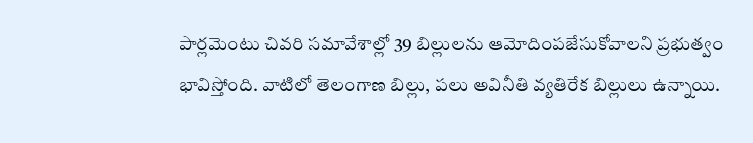పార్లమెంటు చివరి సమావేశాల్లో 39 బిల్లులను ఆమోదింపజేసుకోవాలని ప్రభుత్వం భావిస్తోంది. వాటిలో తెలంగాణ బిల్లు, పలు అవినీతి వ్యతిరేక బిల్లులు ఉన్నాయి.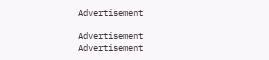Advertisement

Advertisement
Advertisement